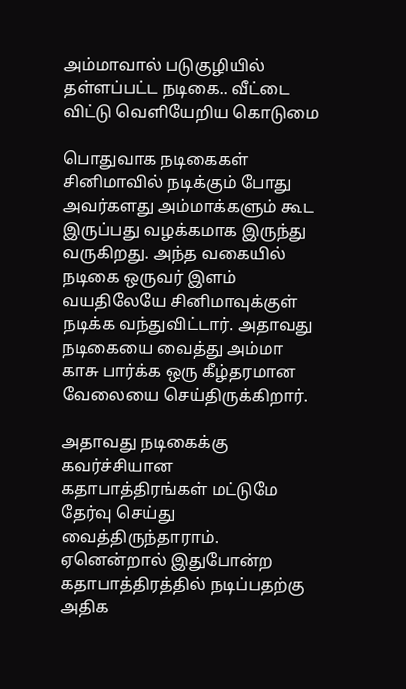அம்மாவால் படுகுழியில் தள்ளப்பட்ட நடிகை.. வீட்டை விட்டு வெளியேறிய கொடுமை

பொதுவாக நடிகைகள் சினிமாவில் நடிக்கும் போது அவர்களது அம்மாக்களும் கூட இருப்பது வழக்கமாக இருந்து வருகிறது. அந்த வகையில் நடிகை ஒருவர் இளம் வயதிலேயே சினிமாவுக்குள் நடிக்க வந்துவிட்டார். அதாவது நடிகையை வைத்து அம்மா காசு பார்க்க ஒரு கீழ்தரமான வேலையை செய்திருக்கிறார்.

அதாவது நடிகைக்கு கவர்ச்சியான கதாபாத்திரங்கள் மட்டுமே தேர்வு செய்து வைத்திருந்தாராம். ஏனென்றால் இதுபோன்ற கதாபாத்திரத்தில் நடிப்பதற்கு அதிக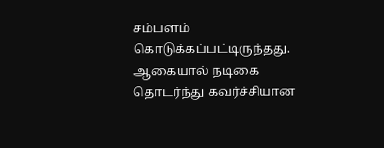சம்பளம் கொடுக்கப்பட்டிருந்தது. ஆகையால் நடிகை தொடர்ந்து கவர்ச்சியான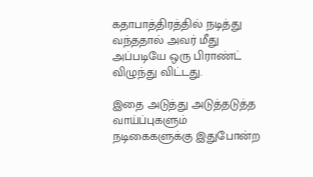கதாபாத்திரத்தில் நடித்து வந்ததால் அவர் மீது அப்படியே ஒரு பிராண்ட் விழுந்து விட்டது.

இதை அடுத்து அடுத்தடுத்த வாய்ப்புகளும் நடிகைகளுக்கு இதுபோன்ற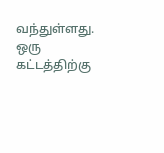வந்துள்ளது. ஒரு கட்டத்திற்கு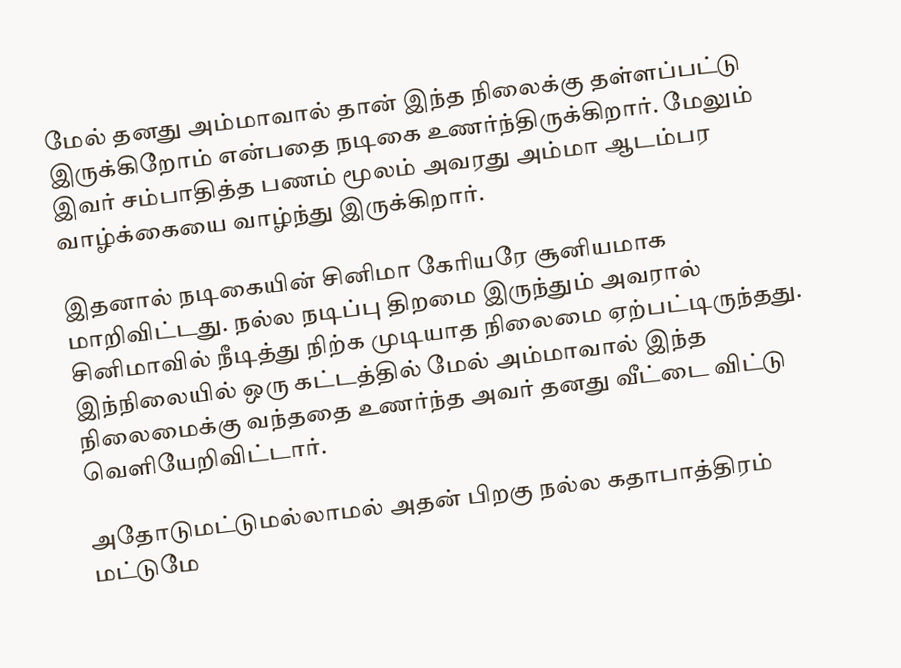மேல் தனது அம்மாவால் தான் இந்த நிலைக்கு தள்ளப்பட்டு இருக்கிறோம் என்பதை நடிகை உணர்ந்திருக்கிறார். மேலும் இவர் சம்பாதித்த பணம் மூலம் அவரது அம்மா ஆடம்பர வாழ்க்கையை வாழ்ந்து இருக்கிறார்.

இதனால் நடிகையின் சினிமா கேரியரே சூனியமாக மாறிவிட்டது. நல்ல நடிப்பு திறமை இருந்தும் அவரால் சினிமாவில் நீடித்து நிற்க முடியாத நிலைமை ஏற்பட்டிருந்தது. இந்நிலையில் ஒரு கட்டத்தில் மேல் அம்மாவால் இந்த நிலைமைக்கு வந்ததை உணர்ந்த அவர் தனது வீட்டை விட்டு வெளியேறிவிட்டார்.

அதோடுமட்டுமல்லாமல் அதன் பிறகு நல்ல கதாபாத்திரம் மட்டுமே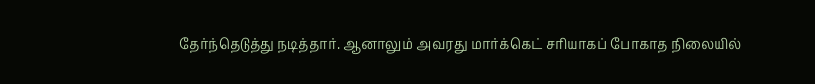தேர்ந்தெடுத்து நடித்தார். ஆனாலும் அவரது மார்க்கெட் சரியாகப் போகாத நிலையில்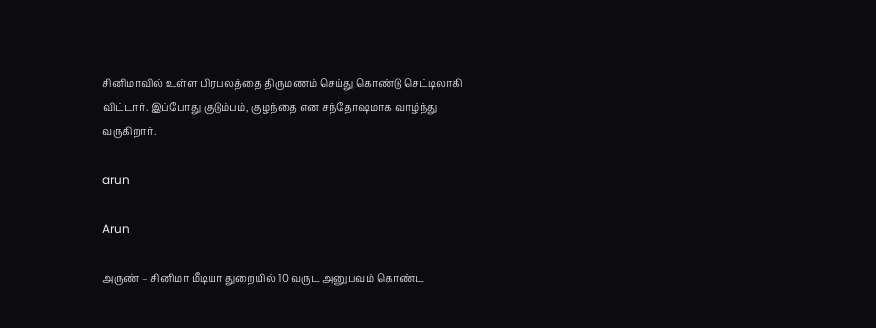சினிமாவில் உள்ள பிரபலத்தை திருமணம் செய்து கொண்டு செட்டிலாகி விட்டார். இப்போது குடும்பம், குழந்தை என சந்தோஷமாக வாழ்ந்து வருகிறார்.

arun

Arun

அருண் – சினிமா மீடியா துறையில் 10 வருட அனுபவம் கொண்ட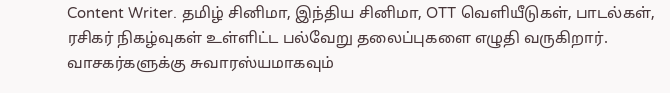Content Writer. தமிழ் சினிமா, இந்திய சினிமா, OTT வெளியீடுகள், பாடல்கள், ரசிகர் நிகழ்வுகள் உள்ளிட்ட பல்வேறு தலைப்புகளை எழுதி வருகிறார். வாசகர்களுக்கு சுவாரஸ்யமாகவும்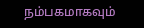நம்பகமாகவும்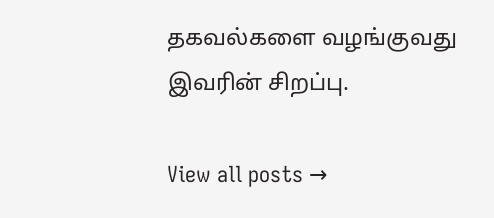தகவல்களை வழங்குவது இவரின் சிறப்பு.

View all posts →